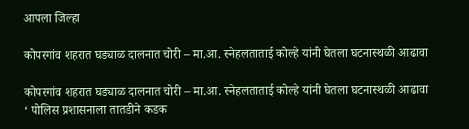आपला जिल्हा

कोपरगांव शहरात घड्याळ दालनात चोरी – मा.आ. स्नेहलताताई कोल्हे यांनी घेतला घटनास्थळी आढावा

कोपरगांव शहरात घड्याळ दालनात चोरी – मा.आ. स्नेहलताताई कोल्हे यांनी घेतला घटनास्थळी आढावा
‘ पोलिस प्रशासनाला तातडीने कडक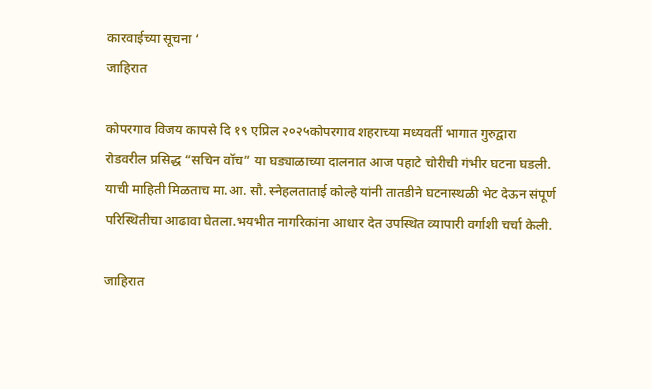कारवाईच्या सूचना ‘
जाहिरात

कोपरगाव विजय कापसे दि १९ एप्रिल २०२५कोपरगाव शहराच्या मध्यवर्ती भागात गुरुद्वारा रोडवरील प्रसिद्ध “सचिन वॉच” या घड्याळाच्या दालनात आज पहाटे चोरीची गंभीर घटना घडली. याची माहिती मिळताच मा.आ. सौ. स्नेहलताताई कोल्हे यांनी तातडीने घटनास्थळी भेट देऊन संपूर्ण परिस्थितीचा आढावा घेतला.भयभीत नागरिकांना आधार देत उपस्थित व्यापारी वर्गाशी चर्चा केली.

जाहिरात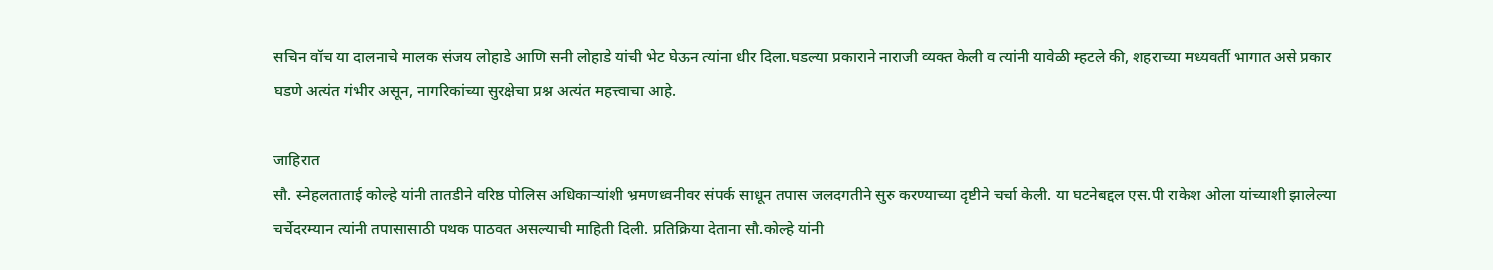सचिन वॉच या दालनाचे मालक संजय लोहाडे आणि सनी लोहाडे यांची भेट घेऊन त्यांना धीर दिला.घडल्या प्रकाराने नाराजी व्यक्त केली व त्यांनी यावेळी म्हटले की, शहराच्या मध्यवर्ती भागात असे प्रकार घडणे अत्यंत गंभीर असून, नागरिकांच्या सुरक्षेचा प्रश्न अत्यंत महत्त्वाचा आहे.

जाहिरात
सौ. स्नेहलताताई कोल्हे यांनी तातडीने वरिष्ठ पोलिस अधिकाऱ्यांशी भ्रमणध्वनीवर संपर्क साधून तपास जलदगतीने सुरु करण्याच्या दृष्टीने चर्चा केली. या घटनेबद्दल एस.पी राकेश ओला यांच्याशी झालेल्या चर्चेदरम्यान त्यांनी तपासासाठी पथक पाठवत असल्याची माहिती दिली. प्रतिक्रिया देताना सौ.कोल्हे यांनी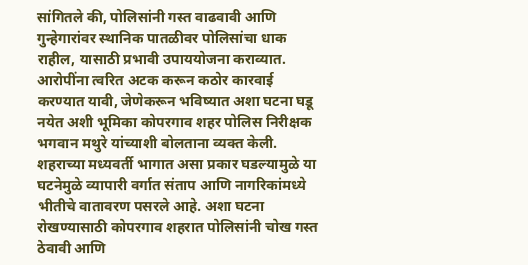सांगितले की, पोलिसांनी गस्त वाढवावी आणि गुन्हेगारांवर स्थानिक पातळीवर पोलिसांचा धाक राहील, यासाठी प्रभावी उपाययोजना कराव्यात. आरोपींना त्वरित अटक करून कठोर कारवाई करण्यात यावी, जेणेकरून भविष्यात अशा घटना घडू नयेत अशी भूमिका कोपरगाव शहर पोलिस निरीक्षक भगवान मथुरे यांच्याशी बोलताना व्यक्त केली.
शहराच्या मध्यवर्ती भागात असा प्रकार घडल्यामुळे या घटनेमुळे व्यापारी वर्गात संताप आणि नागरिकांमध्ये भीतीचे वातावरण पसरले आहे. अशा घटना रोखण्यासाठी कोपरगाव शहरात पोलिसांनी चोख गस्त ठेवावी आणि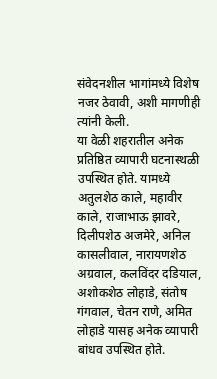संवेदनशील भागांमध्ये विशेष नजर ठेवावी, अशी मागणीही त्यांनी केली.
या वेळी शहरातील अनेक प्रतिष्ठित व्यापारी घटनास्थळी उपस्थित होते. यामध्ये अतुलशेठ काले, महावीर काले, राजाभाऊ झावरे, दिलीपशेठ अजमेरे, अनिल कासलीवाल, नारायणशेठ अग्रवाल, कलविंदर दडियाल, अशोकशेठ लोहाडे, संतोष गंगवाल, चेतन राणे, अमित लोहाडे यासह अनेक व्यापारी बांधव उपस्थित होते.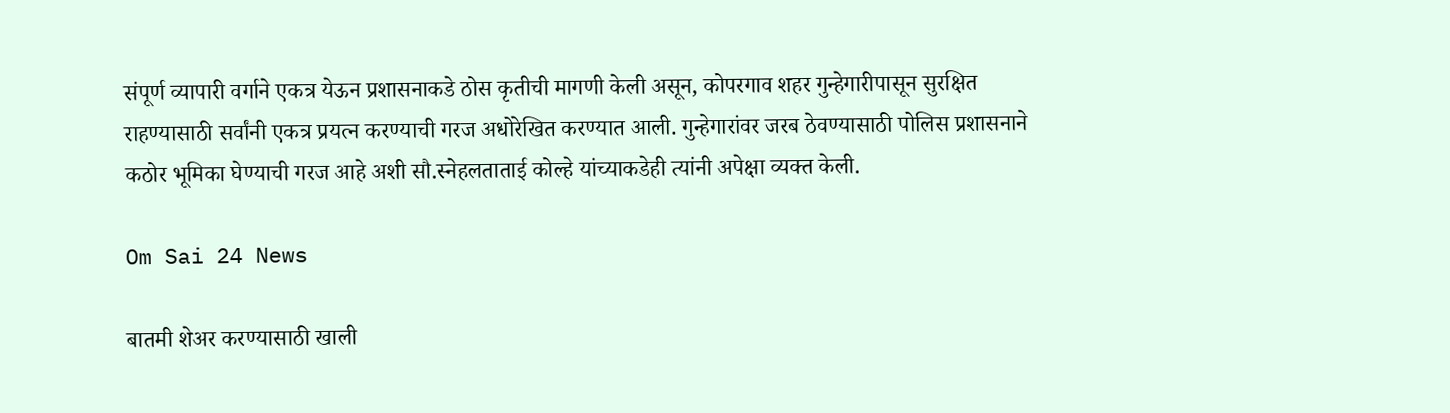संपूर्ण व्यापारी वर्गाने एकत्र येऊन प्रशासनाकडे ठोस कृतीची मागणी केली असून, कोपरगाव शहर गुन्हेगारीपासून सुरक्षित राहण्यासाठी सर्वांनी एकत्र प्रयत्न करण्याची गरज अधोरेखित करण्यात आली. गुन्हेगारांवर जरब ठेवण्यासाठी पोलिस प्रशासनाने कठोर भूमिका घेण्याची गरज आहे अशी सौ.स्नेहलताताई कोल्हे यांच्याकडेही त्यांनी अपेक्षा व्यक्त केली.

Om Sai 24 News

बातमी शेअर करण्यासाठी खाली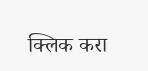क्लिक करा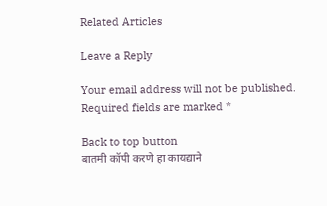Related Articles

Leave a Reply

Your email address will not be published. Required fields are marked *

Back to top button
बातमी कॉपी करणे हा कायद्याने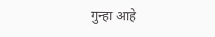गुन्हा आहे